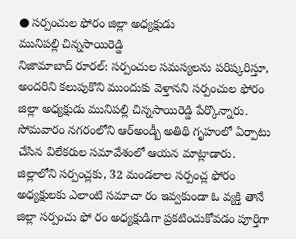● సర్పంచుల ఫోరం జిల్లా అధ్యక్షుడు
మునిపల్లి చిన్నసాయిరెడ్డి
నిజామాబాద్ రూరల్: సర్పంచుల సమస్యలను పరిష్కరిస్తూ, అందరిని కలుపుకొని ముందుకు వెళ్తానని సర్పంచుల ఫోరం జిల్లా అధ్యక్షుడు మునిపల్లి చిన్నసాయిరెడ్డి పేర్కొన్నారు. సోమవారం నగరంలోని ఆర్అండ్బీ అతిథి గృహంలో ఏర్పాటు చేసిన విలేకరుల సమావేశంలో ఆయన మాట్లాడారు. జిల్లాలోని సర్పంచ్లకు, 32 మండలాల సర్పంచ్ల ఫోరం అధ్యక్షులకు ఎలాంటి సమాచా రం ఇవ్వకుండా ఓ వ్యక్తి తానే జిల్లా సర్పంచు ఫో రం అధ్యక్షుడిగా ప్రకటించుకోవడం పూర్తిగా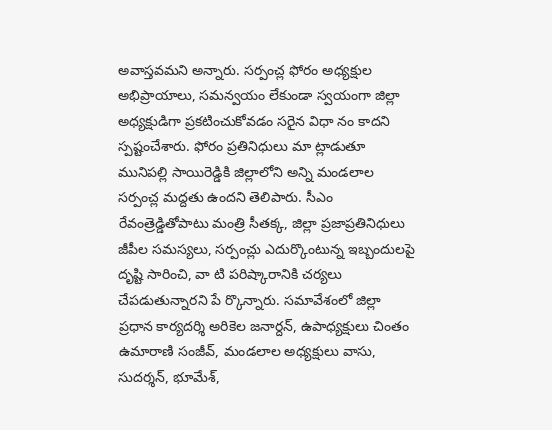అవాస్తవమని అన్నారు. సర్పంచ్ల ఫోరం అధ్యక్షుల అభిప్రాయాలు, సమన్వయం లేకుండా స్వయంగా జిల్లా అధ్యక్షుడిగా ప్రకటించుకోవడం సరైన విధా నం కాదని స్పష్టంచేశారు. ఫోరం ప్రతినిధులు మా ట్లాడుతూ మునిపల్లి సాయిరెడ్డికి జిల్లాలోని అన్ని మండలాల సర్పంచ్ల మద్దతు ఉందని తెలిపారు. సీఎం రేవంత్రెడ్డితోపాటు మంత్రి సీతక్క, జిల్లా ప్రజాప్రతినిధులు జీపీల సమస్యలు, సర్పంచ్లు ఎదుర్కొంటున్న ఇబ్బందులపై దృష్టి సారించి, వా టి పరిష్కారానికి చర్యలు చేపడుతున్నారని పే ర్కొన్నారు. సమావేశంలో జిల్లా ప్రధాన కార్యదర్శి అరికెల జనార్దన్, ఉపాధ్యక్షులు చింతం ఉమారాణి సంజీవ్, మండలాల అధ్యక్షులు వాసు, సుదర్శన్, భూమేశ్,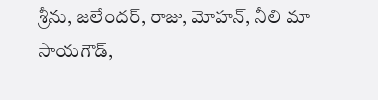శ్రీను, జలేందర్, రాజు, మోహన్, నీలి మా సాయగౌడ్,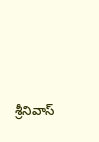శ్రీనివాస్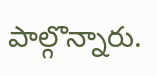పాల్గొన్నారు.